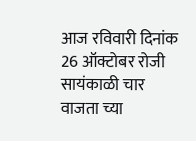आज रविवारी दिनांक 26 ऑक्टोबर रोजी सायंकाळी चार वाजता च्या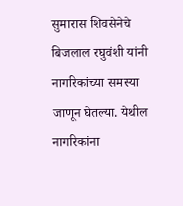सुमारास शिवसेनेचे बिजलाल रघुवंशी यांनी नागरिकांच्या समस्या जाणून घेतल्या. येथील नागरिकांना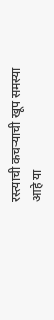रस्त्याची कचऱ्याची खूप समस्या आहे या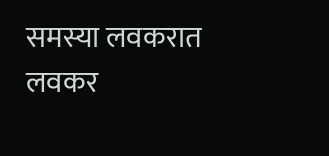समस्या लवकरात लवकर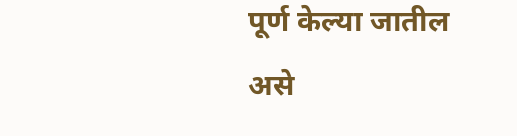पूर्ण केल्या जातील असे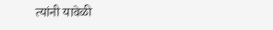त्यांनी यावेळी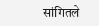सांगितले